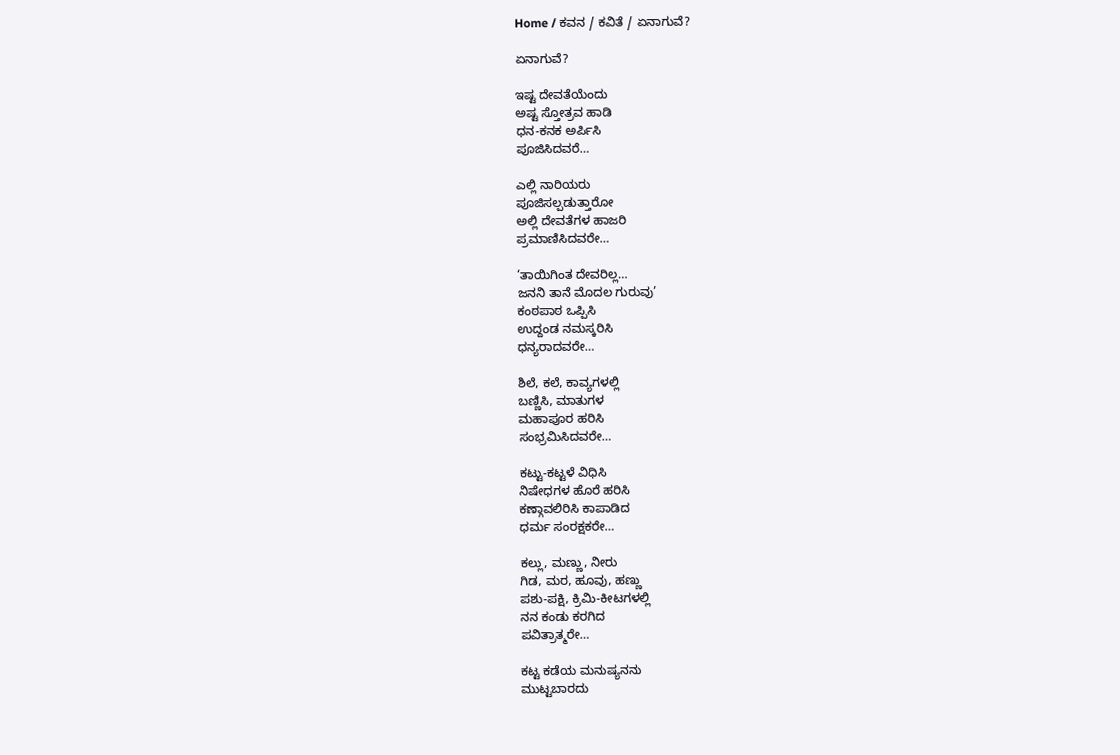Home / ಕವನ / ಕವಿತೆ / ಏನಾಗುವೆ?

ಏನಾಗುವೆ?

ಇಷ್ಟ ದೇವತೆಯೆಂದು
ಅಷ್ಟ ಸ್ತೋತ್ರವ ಹಾಡಿ
ಧನ-ಕನಕ ಅರ್ಪಿಸಿ
ಪೂಜಿಸಿದವರೆ…

ಎಲ್ಲಿ ನಾರಿಯರು
ಪೂಜಿಸಲ್ಪಡುತ್ತಾರೋ
ಅಲ್ಲಿ ದೇವತೆಗಳ ಹಾಜರಿ
ಪ್ರಮಾಣಿಸಿದವರೇ…

‘ತಾಯಿಗಿಂತ ದೇವರಿಲ್ಲ…
ಜನನಿ ತಾನೆ ಮೊದಲ ಗುರುವು’
ಕಂಠಪಾಠ ಒಪ್ಪಿಸಿ
ಉದ್ದಂಡ ನಮಸ್ಕರಿಸಿ
ಧನ್ಯರಾದವರೇ…

ಶಿಲೆ, ಕಲೆ, ಕಾವ್ಯಗಳಲ್ಲಿ
ಬಣ್ಣಿಸಿ, ಮಾತುಗಳ
ಮಹಾಪೂರ ಹರಿಸಿ
ಸಂಭ್ರಮಿಸಿದವರೇ…

ಕಟ್ಟು-ಕಟ್ಟಳೆ ವಿಧಿಸಿ
ನಿಷೇಧಗಳ ಹೊರೆ ಹರಿಸಿ
ಕಣ್ಗಾವಲಿರಿಸಿ ಕಾಪಾಡಿದ
ಧರ್ಮ ಸಂರಕ್ಷಕರೇ…

ಕಲ್ಲು, ಮಣ್ಣು, ನೀರು
ಗಿಡ, ಮರ, ಹೂವು, ಹಣ್ಣು
ಪಶು-ಪಕ್ಷಿ, ಕ್ರಿಮಿ-ಕೀಟಗಳಲ್ಲಿ
ನನ ಕಂಡು ಕರಗಿದ
ಪವಿತ್ರಾತ್ಮರೇ…

ಕಟ್ಟ ಕಡೆಯ ಮನುಷ್ಯನನು
ಮುಟ್ಟಬಾರದು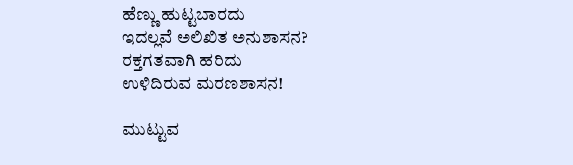ಹೆಣ್ಣು ಹುಟ್ಟಬಾರದು
ಇದಲ್ಲವೆ ಅಲಿಖಿತ ಅನುಶಾಸನ?
ರಕ್ತಗತವಾಗಿ ಹರಿದು
ಉಳಿದಿರುವ ಮರಣಶಾಸನ!

ಮುಟ್ಟುವ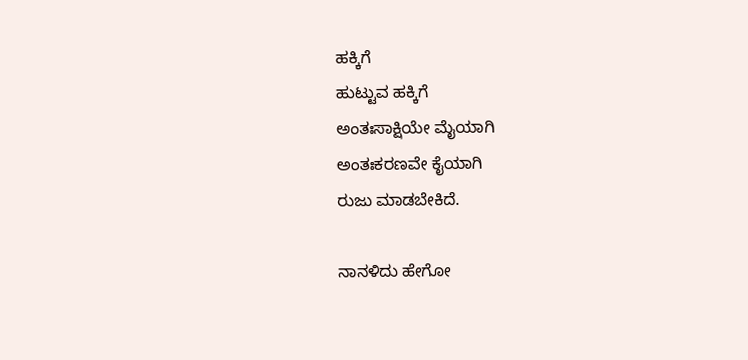ಹಕ್ಕಿಗೆ
ಹುಟ್ಟುವ ಹಕ್ಕಿಗೆ
ಅಂತಃಸಾಕ್ಷಿಯೇ ಮೈಯಾಗಿ
ಅಂತಃಕರಣವೇ ಕೈಯಾಗಿ
ರುಜು ಮಾಡಬೇಕಿದೆ.

ನಾನಳಿದು ಹೇಗೋ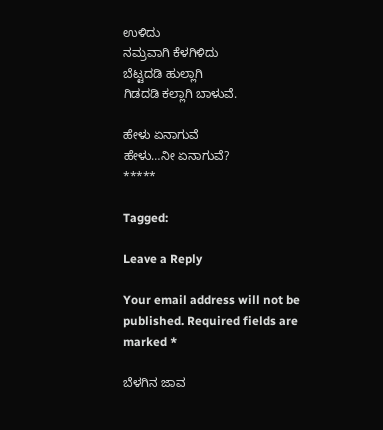ಉಳಿದು
ನಮ್ರವಾಗಿ ಕೆಳಗಿಳಿದು
ಬೆಟ್ಟದಡಿ ಹುಲ್ಲಾಗಿ
ಗಿಡದಡಿ ಕಲ್ಲಾಗಿ ಬಾಳುವೆ.

ಹೇಳು ಏನಾಗುವೆ
ಹೇಳು…ನೀ ಏನಾಗುವೆ?
*****

Tagged:

Leave a Reply

Your email address will not be published. Required fields are marked *

ಬೆಳಗಿನ ಜಾವ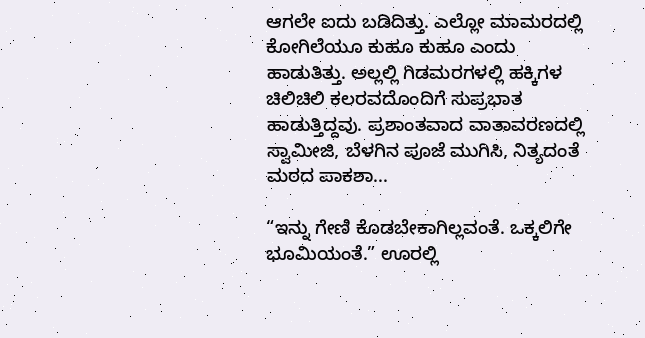ಆಗಲೇ ಐದು ಬಡಿದಿತ್ತು. ಎಲ್ಲೋ ಮಾಮರದಲ್ಲಿ ಕೋಗಿಲೆಯೂ ಕುಹೂ ಕುಹೂ ಎಂದು ಹಾಡುತಿತ್ತು. ಅಲ್ಲಲ್ಲಿ ಗಿಡಮರಗಳಲ್ಲಿ ಹಕ್ಕಿಗಳ ಚಿಲಿಚಿಲಿ ಕಲರವದೊಂದಿಗೆ ಸುಪ್ರಭಾತ ಹಾಡುತ್ತಿದ್ದವು. ಪ್ರಶಾಂತವಾದ ವಾತಾವರಣದಲ್ಲಿ ಸ್ವಾಮೀಜಿ, ಬೆಳಗಿನ ಪೂಜೆ ಮುಗಿಸಿ, ನಿತ್ಯದಂತೆ ಮಠದ ಪಾಕಶಾ...

“ಇನ್ನು ಗೇಣಿ ಕೊಡಬೇಕಾಗಿಲ್ಲವಂತೆ. ಒಕ್ಕಲಿಗೇ ಭೂಮಿಯಂತೆ.” ಊರಲ್ಲಿ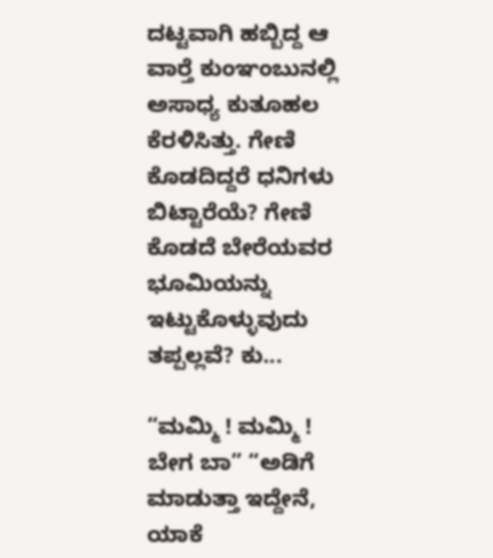ದಟ್ಟವಾಗಿ ಹಬ್ಬಿದ್ದ ಆ ವಾರ್‍ತೆ ಕುಂಞಂಬುನಲ್ಲಿ ಅಸಾಧ್ಯ ಕುತೂಹಲ ಕೆರಳಿಸಿತ್ತು. ಗೇಣಿ ಕೊಡದಿದ್ದರೆ ಧನಿಗಳು ಬಿಟ್ಟಾರೆಯೆ? ಗೇಣಿ ಕೊಡದೆ ಬೇರೆಯವರ ಭೂಮಿಯನ್ನು ಇಟ್ಟುಕೊಳ್ಳುವುದು ತಪ್ಪಲ್ಲವೆ? ಕು...

“ಮಮ್ಮಿ ! ಮಮ್ಮಿ ! ಬೇಗ ಬಾ” “ಅಡಿಗೆ ಮಾಡುತ್ತಾ ಇದ್ದೇನೆ, ಯಾಕೆ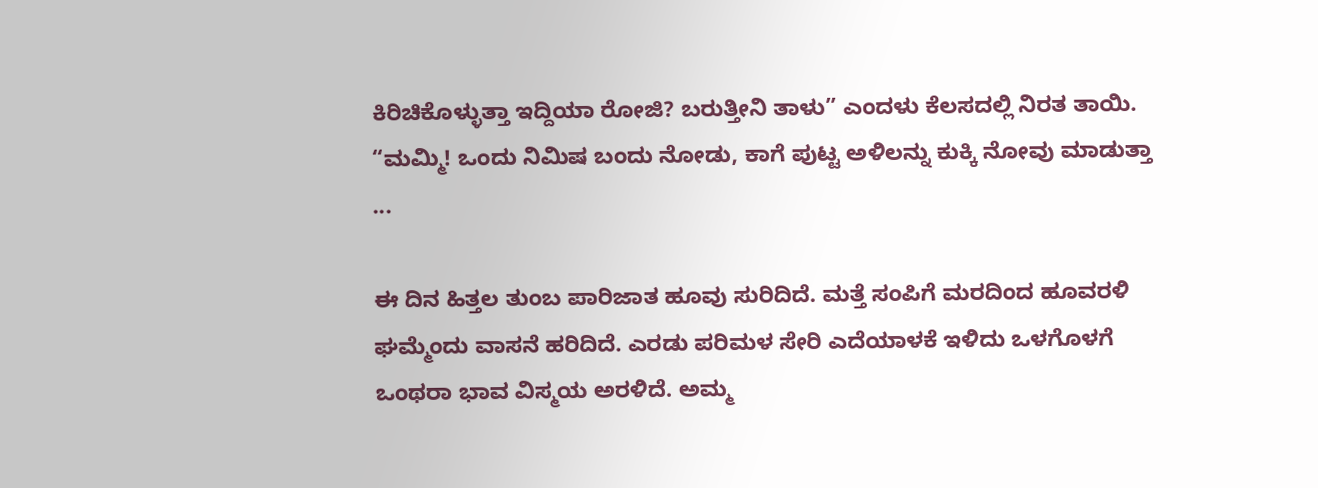ಕಿರಿಚಿಕೊಳ್ಳುತ್ತಾ ಇದ್ದಿಯಾ ರೋಜಿ? ಬರುತ್ತೀನಿ ತಾಳು” ಎಂದಳು ಕೆಲಸದಲ್ಲಿ ನಿರತ ತಾಯಿ. “ಮಮ್ಮಿ! ಒಂದು ನಿಮಿಷ ಬಂದು ನೋಡು, ಕಾಗೆ ಪುಟ್ಟ ಅಳಿಲನ್ನು ಕುಕ್ಕಿ ನೋವು ಮಾಡುತ್ತಾ ...

ಈ ದಿನ ಹಿತ್ತಲ ತುಂಬ ಪಾರಿಜಾತ ಹೂವು ಸುರಿದಿದೆ. ಮತ್ತೆ ಸಂಪಿಗೆ ಮರದಿಂದ ಹೂವರಳಿ ಘಮ್ಮೆಂದು ವಾಸನೆ ಹರಿದಿದೆ. ಎರಡು ಪರಿಮಳ ಸೇರಿ ಎದೆಯಾಳಕೆ ಇಳಿದು ಒಳಗೊಳಗೆ ಒಂಥರಾ ಭಾವ ವಿಸ್ಮಯ ಅರಳಿದೆ. ಅಮ್ಮ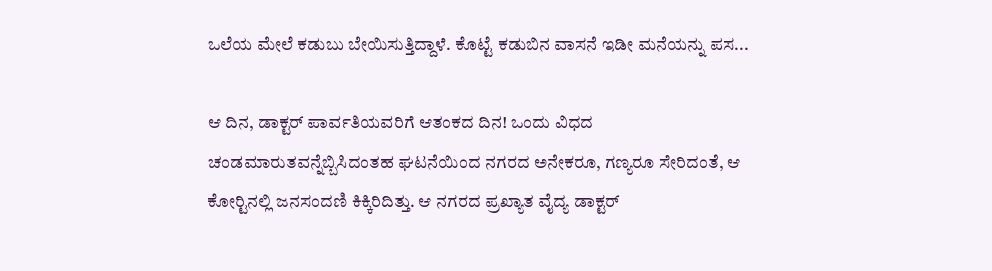ಒಲೆಯ ಮೇಲೆ ಕಡುಬು ಬೇಯಿಸುತ್ತಿದ್ದಾಳೆ. ಕೊಟ್ಟೆ ಕಡುಬಿನ ವಾಸನೆ ಇಡೀ ಮನೆಯನ್ನು ಪಸ...

ಆ ದಿನ, ಡಾಕ್ಟರ್ ಪಾರ್ವತಿಯವರಿಗೆ ಆತಂಕದ ದಿನ! ಒಂದು ವಿಧದ ಚಂಡಮಾರುತವನ್ನೆಬ್ಬಿಸಿದಂತಹ ಘಟನೆಯಿಂದ ನಗರದ ಅನೇಕರೂ, ಗಣ್ಯರೂ ಸೇರಿದಂತೆ, ಆ ಕೋರ್‍ಟಿನಲ್ಲಿ ಜನಸಂದಣಿ ಕಿಕ್ಕಿರಿದಿತ್ತು. ಆ ನಗರದ ಪ್ರಖ್ಯಾತ ವೈದ್ಯ ಡಾಕ್ಟರ್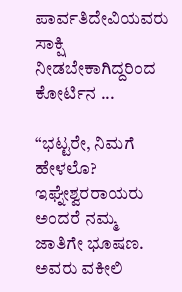ಪಾರ್ವತಿದೇವಿಯವರು ಸಾಕ್ಷಿ ನೀಡಬೇಕಾಗಿದ್ದರಿಂದ ಕೋರ್ಟಿನ ...

“ಭಟ್ಟರೇ, ನಿಮಗೆ ಹೇಳಲೊ? ಇಘ್ನೇಶ್ವರರಾಯರು ಅಂದರೆ ನಮ್ಮ ಜಾತಿಗೇ ಭೂಷಣ. ಅವರು ವಕೀಲಿ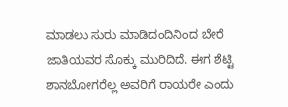ಮಾಡಲು ಸುರು ಮಾಡಿದಂದಿನಿಂದ ಬೇರೆ ಜಾತಿಯವರ ಸೊಕ್ಕು ಮುರಿದಿದೆ. ಈಗ ಶೆಟ್ಟಿ ಶಾನಬೋಗರೆಲ್ಲ ಅವರಿಗೆ ರಾಯರೇ ಎಂದು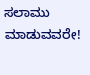ಸಲಾಮು ಮಾಡುವವರೇ!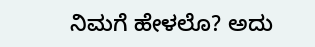ನಿಮಗೆ ಹೇಳಲೊ? ಅದು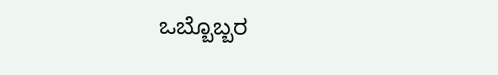ಒಬ್ಬೊಬ್ಬರ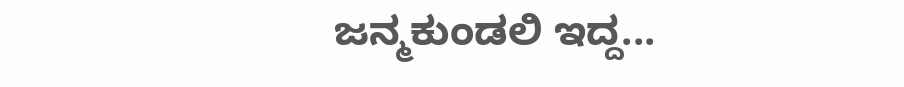ಜನ್ಮಕುಂಡಲಿ ಇದ್ದ...